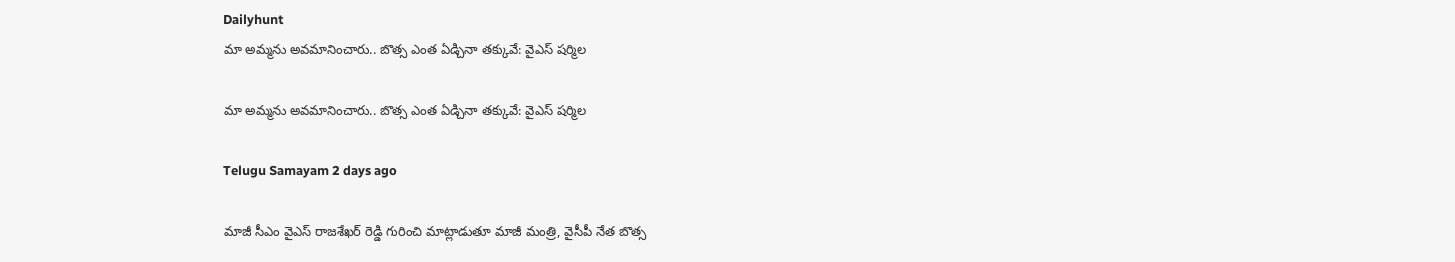Dailyhunt
మా అమ్మను అవమానించారు.. బొత్స ఎంత ఏడ్చినా తక్కువే: వైఎస్ షర్మిల

మా అమ్మను అవమానించారు.. బొత్స ఎంత ఏడ్చినా తక్కువే: వైఎస్ షర్మిల

Telugu Samayam 2 days ago

మాజీ సీఎం వైఎస్ రాజశేఖర్ రెడ్డి గురించి మాట్లాడుతూ మాజీ మంత్రి, వైసీపీ నేత బొత్స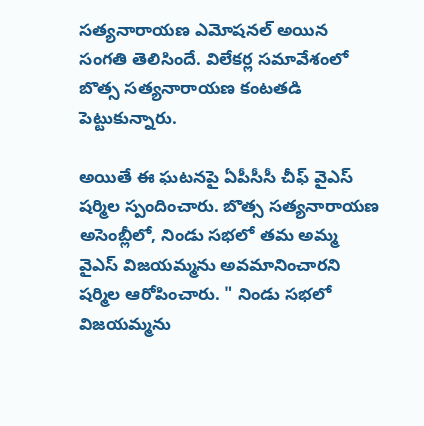సత్యనారాయణ ఎమోషనల్ అయిన సంగతి తెలిసిందే. విలేకర్ల సమావేశంలో బొత్స సత్యనారాయణ కంటతడి పెట్టుకున్నారు.

అయితే ఈ ఘటనపై ఏపీసీసీ చీఫ్ వైఎస్ షర్మిల స్పందించారు. బొత్స సత్యనారాయణ అసెంబ్లీలో, నిండు సభలో తమ అమ్మ వైఎస్ విజయమ్మను అవమానించారని షర్మిల ఆరోపించారు. " నిండు సభలో విజయమ్మను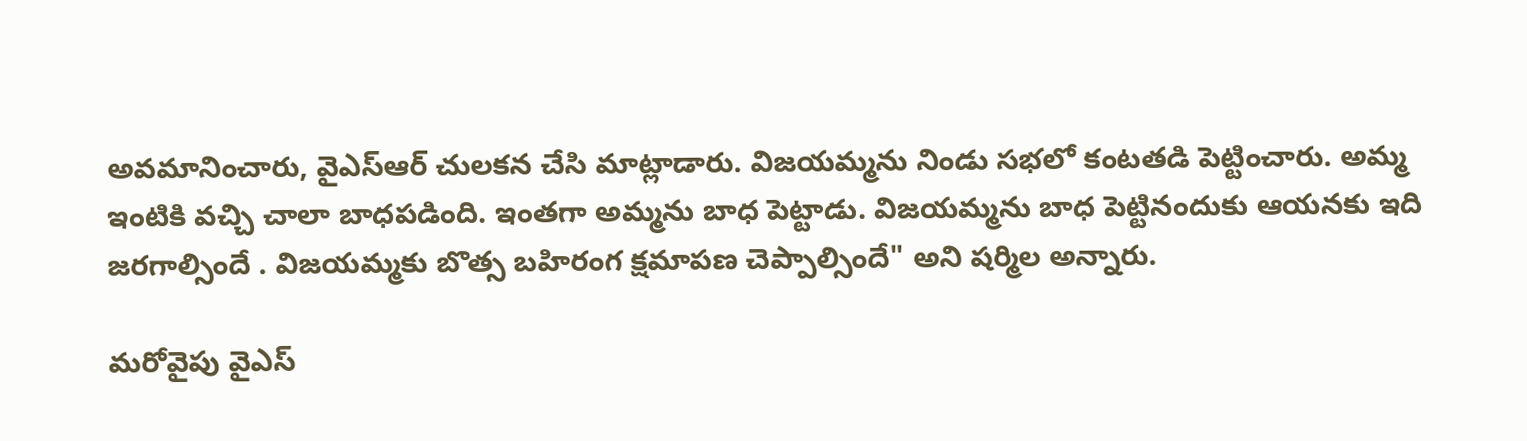అవమానించారు, వైఎస్ఆర్ చులకన చేసి మాట్లాడారు. విజయమ్మను నిండు సభలో కంటతడి పెట్టించారు. అమ్మ ఇంటికి వచ్చి చాలా బాధపడింది. ఇంతగా అమ్మను బాధ పెట్టాడు. విజయమ్మను బాధ పెట్టినందుకు ఆయనకు ఇది జరగాల్సిందే . విజయమ్మకు బొత్స బహిరంగ క్షమాపణ చెప్పాల్సిందే" అని షర్మిల అన్నారు.

మరోవైపు వైఎస్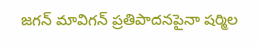జగన్ మావిగన్ ప్రతిపాదనపైనా షర్మిల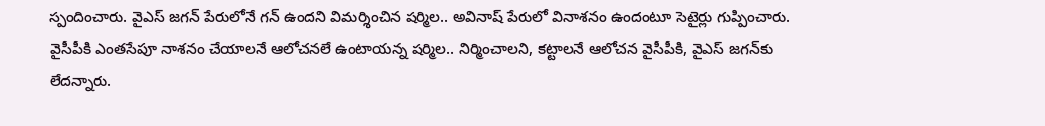స్పందించారు. వైఎస్ జగన్ పేరులోనే గన్ ఉందని విమర్శించిన షర్మిల.. అవినాష్ పేరులో వినాశనం ఉందంటూ సెటైర్లు గుప్పించారు. వైసీపీకి ఎంతసేపూ నాశనం చేయాలనే ఆలోచనలే ఉంటాయన్న షర్మిల.. నిర్మించాలని, కట్టాలనే ఆలోచన వైసీపీకి, వైఎస్ జగన్‌కు లేదన్నారు.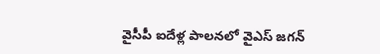వైసీపీ ఐదేళ్ల పాలనలో వైఎస్ జగన్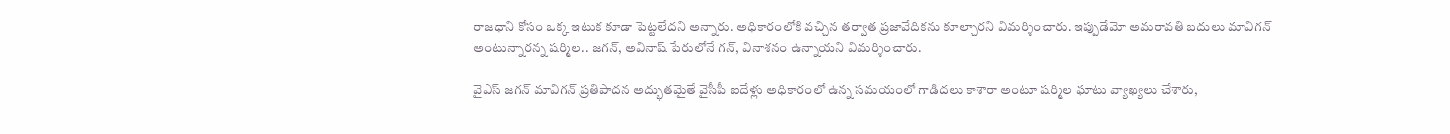రాజధాని కోసం ఒక్క ఇటుక కూడా పెట్టలేదని అన్నారు. అధికారంలోకి వచ్చిన తర్వాత ప్రజావేదికను కూల్చారని విమర్శించారు. ఇప్పుడేమో అమరావతి బదులు మావిగన్ అంటున్నారన్న షర్మిల.. జగన్, అవినాష్ పేరులోనే గన్, వినాశనం ఉన్నాయని విమర్శించారు.

వైఎస్ జగన్ మావిగన్ ప్రతిపాదన అద్భుతమైతే వైసీపీ ఐదేళ్లు అధికారంలో ఉన్న సమయంలో గాడిదలు కాశారా అంటూ షర్మిల ఘాటు వ్యాఖ్యలు చేశారు,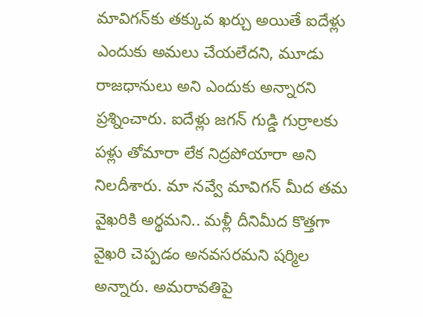మావిగన్‌కు తక్కువ ఖర్చు అయితే ఐదేళ్లు ఎందుకు అమలు చేయలేదని, మూడు రాజధానులు అని ఎందుకు అన్నారని ప్రశ్నించారు. ఐదేళ్లు జగన్ గుడ్డి గుర్రాలకు పళ్లు తోమారా లేక నిద్రపోయారా అని నిలదీశారు. మా నవ్వే మావిగన్ మీద తమ వైఖరికి అర్థమని.. మళ్లీ దీనిమీద కొత్తగా వైఖరి చెప్పడం అనవసరమని షర్మిల అన్నారు. అమరావతిపై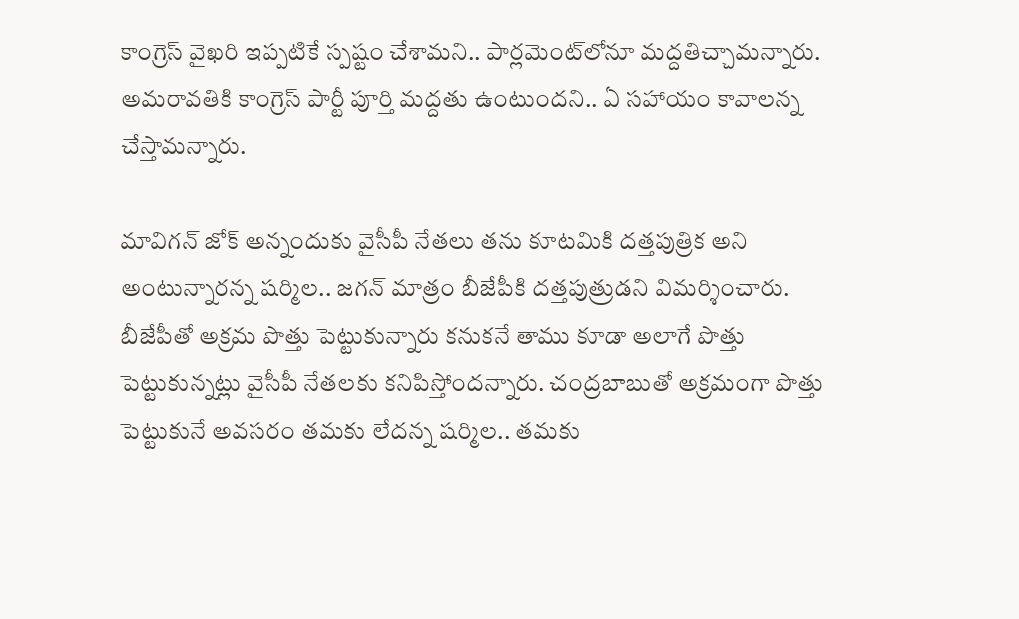కాంగ్రెస్ వైఖరి ఇప్పటికే స్పష్టం చేశామని.. పార్లమెంట్‌లోనూ మద్దతిచ్చామన్నారు. అమరావతికి కాంగ్రెస్ పార్టీ పూర్తి మద్దతు ఉంటుందని.. ఏ సహాయం కావాలన్న చేస్తామన్నారు.

మావిగన్ జోక్ అన్నందుకు వైసీపీ నేతలు తను కూటమికి దత్తపుత్రిక అని అంటున్నారన్న షర్మిల.. జగన్ మాత్రం బీజేపీకి దత్తపుత్రుడని విమర్శించారు. బీజేపీతో అక్రమ పొత్తు పెట్టుకున్నారు కనుకనే తాము కూడా అలాగే పొత్తు పెట్టుకున్నట్లు వైసీపీ నేతలకు కనిపిస్తోందన్నారు. చంద్రబాబుతో అక్రమంగా పొత్తు పెట్టుకునే అవసరం తమకు లేదన్న షర్మిల.. తమకు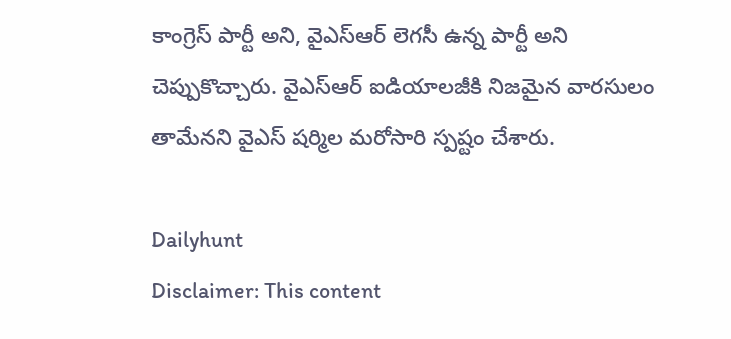కాంగ్రెస్ పార్టీ అని, వైఎస్ఆర్ లెగసీ ఉన్న పార్టీ అని చెప్పుకొచ్చారు. వైఎస్ఆర్ ఐడియాలజీకి నిజమైన వారసులం తామేనని వైఎస్ షర్మిల మరోసారి స్పష్టం చేశారు.

Dailyhunt
Disclaimer: This content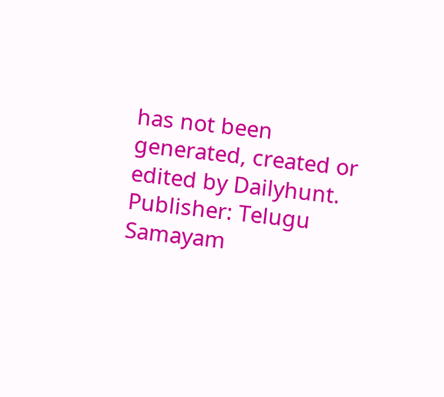has not been generated, created or edited by Dailyhunt. Publisher: Telugu Samayam